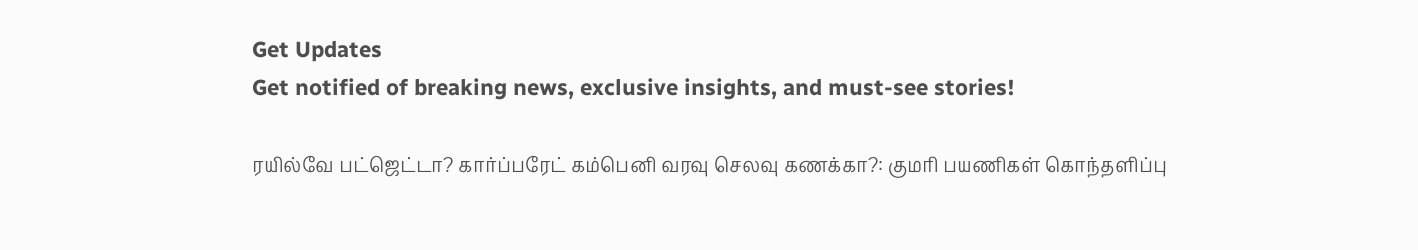Get Updates
Get notified of breaking news, exclusive insights, and must-see stories!

ரயில்வே பட்ஜெட்டா? கார்ப்பரேட் கம்பெனி வரவு செலவு கணக்கா?: குமரி பயணிகள் கொந்தளிப்பு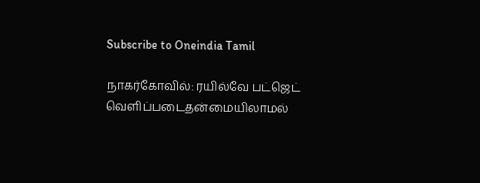Subscribe to Oneindia Tamil

நாகர்கோவில்: ரயில்வே பட்ஜெட் வெளிப்படைதன்மையிலாமல்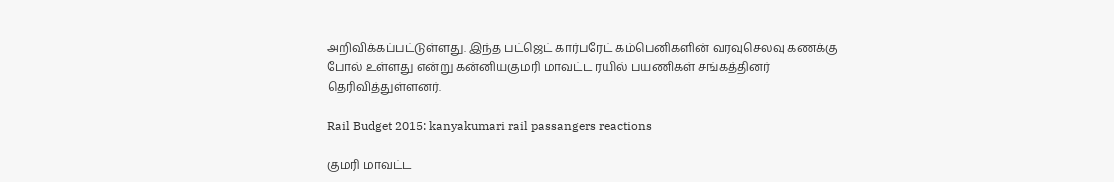அறிவிக்கப்பட்டுள்ளது. இந்த பட்ஜெட் கார்பரேட் கம்பெனிகளின் வரவுசெலவு கணக்கு போல் உள்ளது என்று கன்னியகுமரி மாவட்ட ரயில் பயணிகள் சங்கத்தினர் தெரிவித்துள்ளனர்.

Rail Budget 2015: kanyakumari rail passangers reactions

குமரி மாவட்ட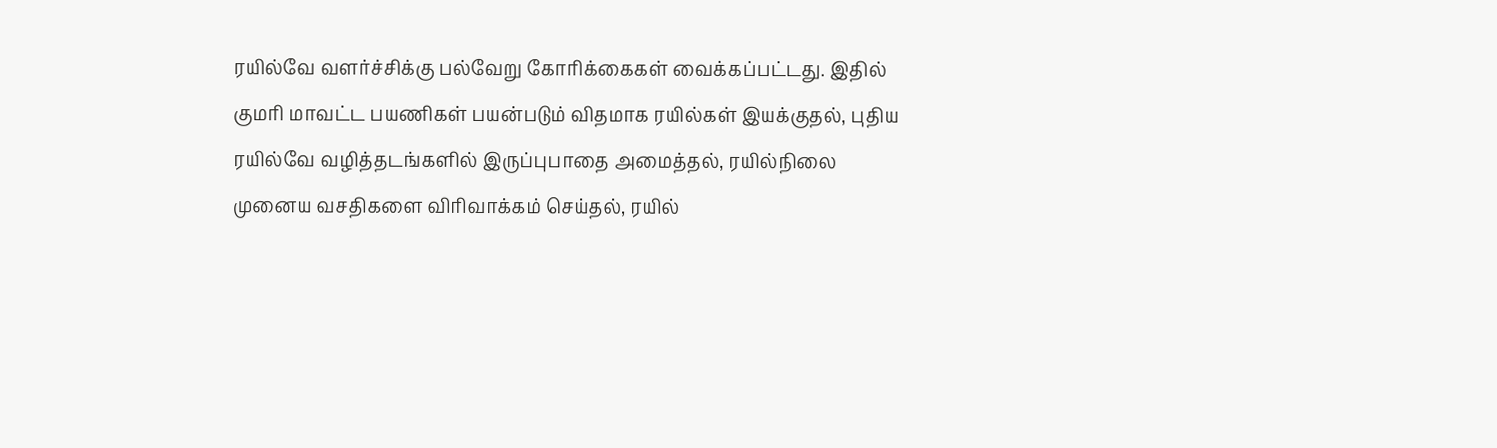ரயில்வே வளர்ச்சிக்கு பல்வேறு கோரிக்கைகள் வைக்கப்பட்டது. இதில் குமரி மாவட்ட பயணிகள் பயன்படும் விதமாக ரயில்கள் இயக்குதல், புதிய ரயில்வே வழித்தடங்களில் இருப்புபாதை அமைத்தல், ரயில்நிலை முனைய வசதிகளை விரிவாக்கம் செய்தல், ரயில்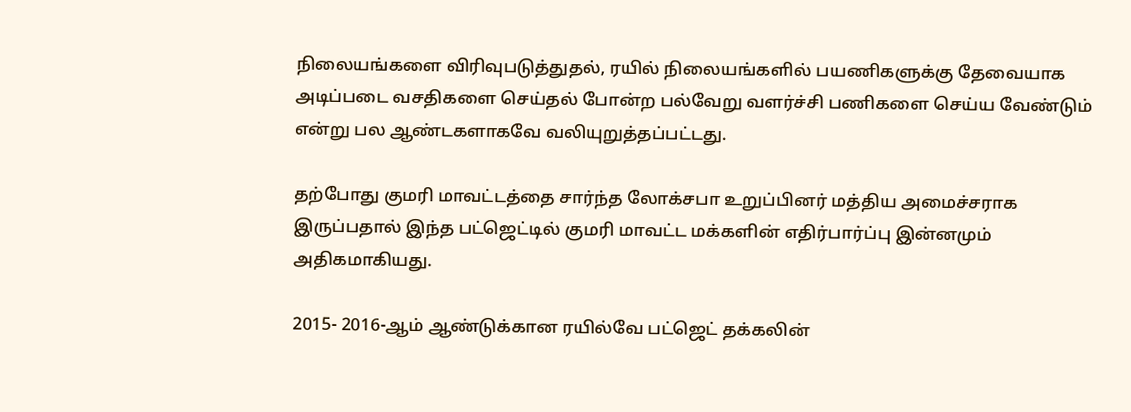நிலையங்களை விரிவுபடுத்துதல், ரயில் நிலையங்களில் பயணிகளுக்கு தேவையாக அடிப்படை வசதிகளை செய்தல் போன்ற பல்வேறு வளர்ச்சி பணிகளை செய்ய வேண்டும் என்று பல ஆண்டகளாகவே வலியுறுத்தப்பட்டது.

தற்போது குமரி மாவட்டத்தை சார்ந்த லோக்சபா உறுப்பினர் மத்திய அமைச்சராக இருப்பதால் இந்த பட்ஜெட்டில் குமரி மாவட்ட மக்களின் எதிர்பார்ப்பு இன்னமும் அதிகமாகியது.

2015- 2016-ஆம் ஆண்டுக்கான ரயில்வே பட்ஜெட் தக்கலின்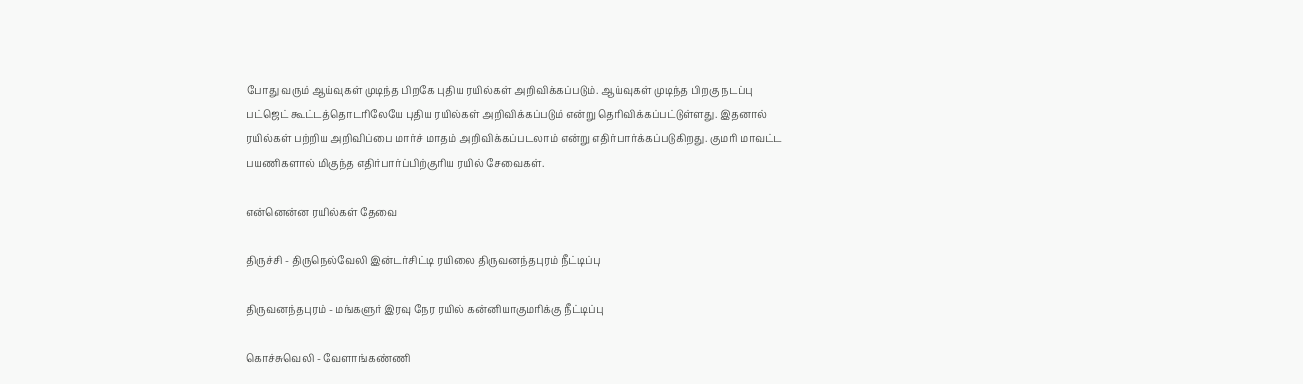போது வரும் ஆய்வுகள் முடிந்த பிறகே புதிய ரயில்கள் அறிவிக்கப்படும். ஆய்வுகள் முடிந்த பிறகு நடப்பு பட்ஜெட் கூட்டத்தொடரிலேயே புதிய ரயில்கள் அறிவிக்கப்படும் என்று தெரிவிக்கப்பட்டுள்ளது. இதனால் ரயில்கள் பற்றிய அறிவிப்பை மார்ச் மாதம் அறிவிக்கப்படலாம் என்று எதிர்பார்க்கப்படுகிறது. குமரி மாவட்ட பயணிகளால் மிகுந்த எதிர்பார்ப்பிற்குரிய ரயில் சேவைகள்.

என்னென்ன ரயில்கள் தேவை

திருச்சி - திருநெல்வேலி இன்டர்சிட்டி ரயிலை திருவனந்தபுரம் நீட்டிப்பு

திருவனந்தபுரம் - மங்களுர் இரவு நேர ரயில் கன்னியாகுமரிக்கு நீட்டிப்பு

கொச்சுவெலி - வேளாங்கண்ணி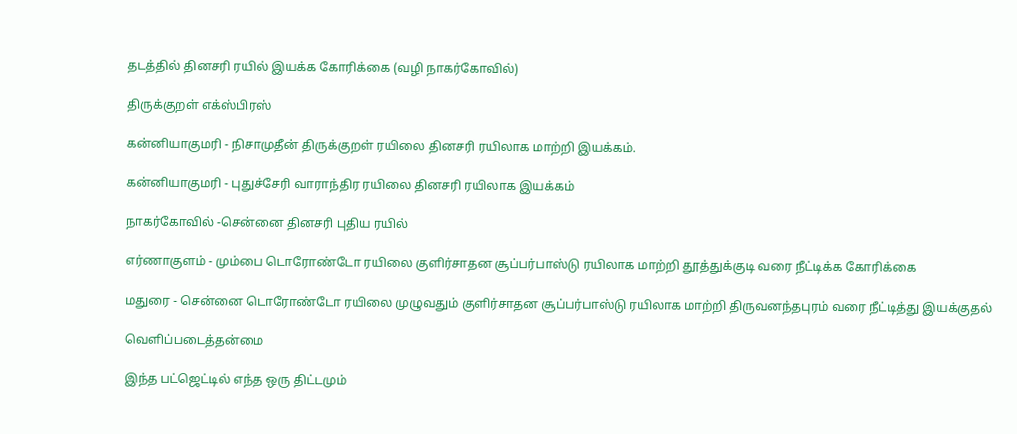தடத்தில் தினசரி ரயில் இயக்க கோரிக்கை (வழி நாகர்கோவில்)

திருக்குறள் எக்ஸ்பிரஸ்

கன்னியாகுமரி - நிசாமுதீன் திருக்குறள் ரயிலை தினசரி ரயிலாக மாற்றி இயக்கம்.

கன்னியாகுமரி - புதுச்சேரி வாராந்திர ரயிலை தினசரி ரயிலாக இயக்கம்

நாகர்கோவில் -சென்னை தினசரி புதிய ரயில்

எர்ணாகுளம் - மும்பை டொரோண்டோ ரயிலை குளிர்சாதன சூப்பர்பாஸ்டு ரயிலாக மாற்றி தூத்துக்குடி வரை நீட்டிக்க கோரிக்கை

மதுரை - சென்னை டொரோண்டோ ரயிலை முழுவதும் குளிர்சாதன சூப்பர்பாஸ்டு ரயிலாக மாற்றி திருவனந்தபுரம் வரை நீட்டித்து இயக்குதல்

வெளிப்படைத்தன்மை

இந்த பட்ஜெட்டில் எந்த ஒரு திட்டமும்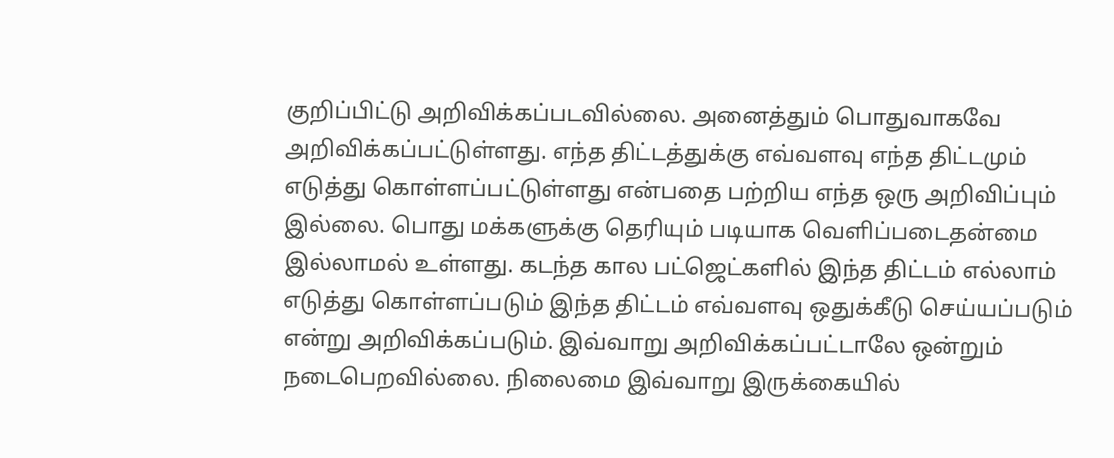குறிப்பிட்டு அறிவிக்கப்படவில்லை. அனைத்தும் பொதுவாகவே அறிவிக்கப்பட்டுள்ளது. எந்த திட்டத்துக்கு எவ்வளவு எந்த திட்டமும் எடுத்து கொள்ளப்பட்டுள்ளது என்பதை பற்றிய எந்த ஒரு அறிவிப்பும் இல்லை. பொது மக்களுக்கு தெரியும் படியாக வெளிப்படைதன்மை இல்லாமல் உள்ளது. கடந்த கால பட்ஜெட்களில் இந்த திட்டம் எல்லாம் எடுத்து கொள்ளப்படும் இந்த திட்டம் எவ்வளவு ஒதுக்கீடு செய்யப்படும் என்று அறிவிக்கப்படும். இவ்வாறு அறிவிக்கப்பட்டாலே ஒன்றும் நடைபெறவில்லை. நிலைமை இவ்வாறு இருக்கையில்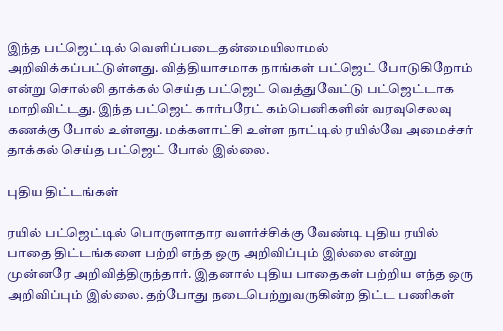இந்த பட்ஜெட்டில் வெளிப்படைதன்மையிலாமல் அறிவிக்கப்பட்டுள்ளது. வித்தியாசமாக நாங்கள் பட்ஜெட் போடுகிறோம் என்று சொல்லி தாக்கல் செய்த பட்ஜெட் வெத்துவேட்டு பட்ஜெட்டாக மாறிவிட்டது. இந்த பட்ஜெட் கார்பரேட் கம்பெனிகளின் வரவுசெலவு கணக்கு போல் உள்ளது. மக்களாட்சி உள்ள நாட்டில் ரயில்வே அமைச்சர் தாக்கல் செய்த பட்ஜெட் போல் இல்லை.

புதிய திட்டங்கள்

ரயில் பட்ஜெட்டில் பொருளாதார வளர்ச்சிக்கு வேண்டி புதிய ரயில் பாதை திட்டங்களை பற்றி எந்த ஒரு அறிவிப்பும் இல்லை என்று முன்னரே அறிவித்திருந்தார். இதனால் புதிய பாதைகள் பற்றிய எந்த ஒரு அறிவிப்பும் இல்லை. தற்போது நடைபெற்றுவருகின்ற திட்ட பணிகள்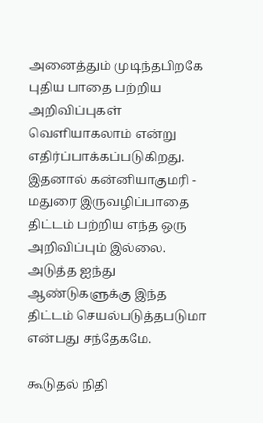அனைத்தும் முடிந்தபிறகே புதிய பாதை பற்றிய அறிவிப்புகள் வெளியாகலாம் என்று எதிர்ப்பாக்கப்படுகிறது. இதனால் கன்னியாகுமரி - மதுரை இருவழிப்பாதை திட்டம் பற்றிய எந்த ஒரு அறிவிப்பும் இல்லை. அடுத்த ஐந்து ஆண்டுகளுக்கு இந்த திட்டம் செயல்படுத்தபடுமா என்பது சந்தேகமே.

கூடுதல் நிதி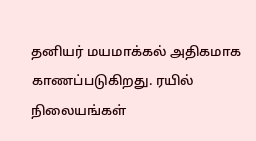தனியர் மயமாக்கல் அதிகமாக காணப்படுகிறது. ரயில் நிலையங்கள்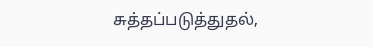சுத்தப்படுத்துதல்,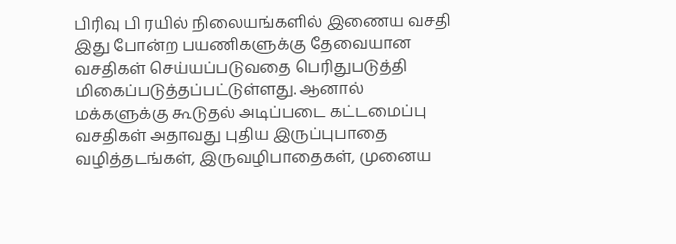பிரிவு பி ரயில் நிலையங்களில் இணைய வசதி இது போன்ற பயணிகளுக்கு தேவையான வசதிகள் செய்யப்படுவதை பெரிதுபடுத்தி மிகைப்படுத்தப்பட்டுள்ளது. ஆனால் மக்களுக்கு கூடுதல் அடிப்படை கட்டமைப்பு வசதிகள் அதாவது புதிய இருப்புபாதை வழித்தடங்கள், இருவழிபாதைகள், முனைய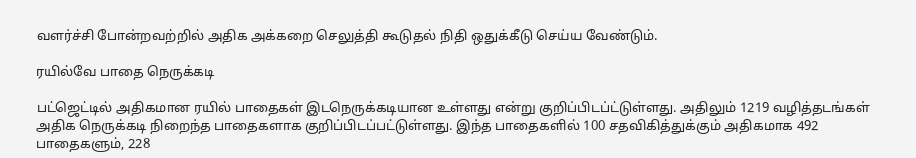வளர்ச்சி போன்றவற்றில் அதிக அக்கறை செலுத்தி கூடுதல் நிதி ஒதுக்கீடு செய்ய வேண்டும்.

ரயில்வே பாதை நெருக்கடி

பட்ஜெட்டில் அதிகமான ரயில் பாதைகள் இடநெருக்கடியான உள்ளது என்று குறிப்பிடப்ட்டுள்ளது. அதிலும் 1219 வழித்தடங்கள் அதிக நெருக்கடி நிறைந்த பாதைகளாக குறிப்பிடப்பட்டுள்ளது. இந்த பாதைகளில் 100 சதவிகித்துக்கும் அதிகமாக 492 பாதைகளும், 228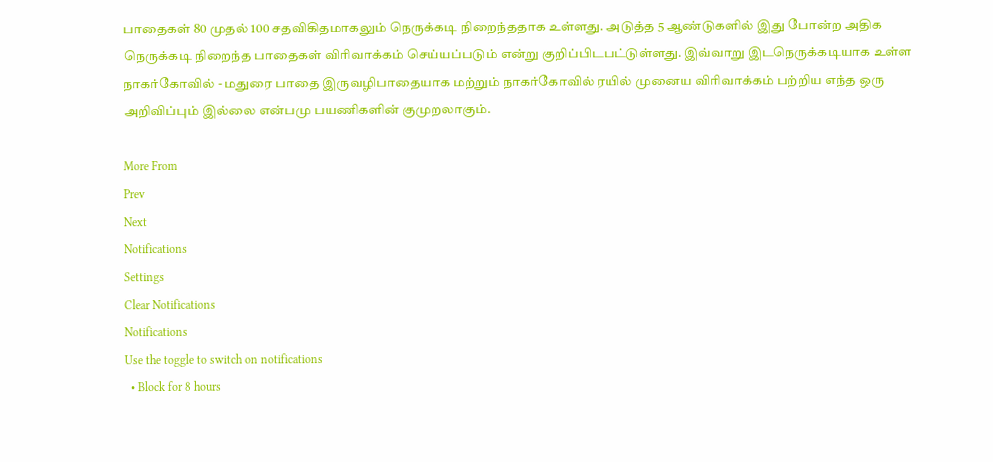பாதைகள் 80 முதல் 100 சதவிகிதமாகலும் நெருக்கடி நிறைந்ததாக உள்ளது. அடுத்த 5 ஆண்டுகளில் இது போன்ற அதிக நெருக்கடி நிறைந்த பாதைகள் விரிவாக்கம் செய்யப்படும் என்று குறிப்பிடபட்டுள்ளது. இவ்வாறு இடநெருக்கடியாக உள்ள நாகர்கோவில் - மதுரை பாதை இருவழிபாதையாக மற்றும் நாகர்கோவில் ரயில் முனைய விரிவாக்கம் பற்றிய எந்த ஒரு அறிவிப்பும் இல்லை என்பமு பயணிகளின் குமுறலாகும்.

More From
Prev
Next
Notifications
Settings
Clear Notifications
Notifications
Use the toggle to switch on notifications
  • Block for 8 hours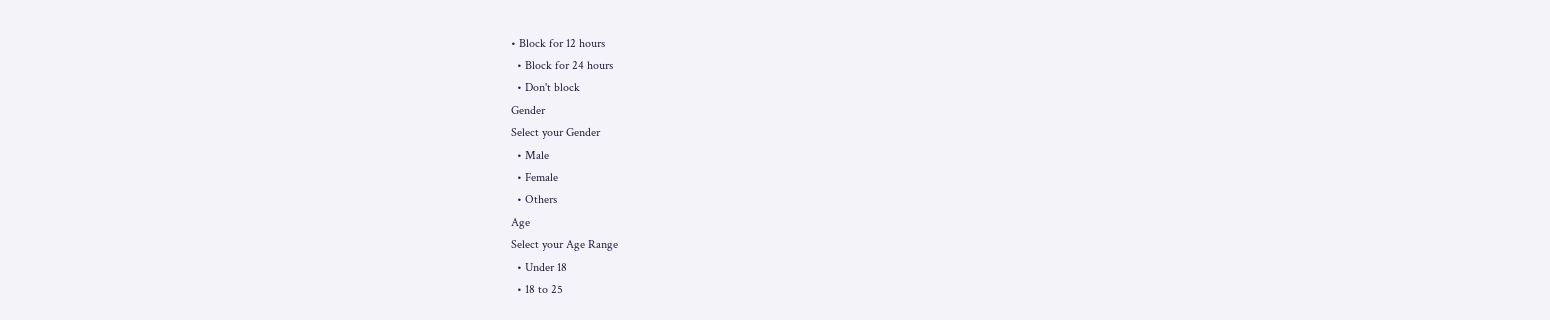• Block for 12 hours
  • Block for 24 hours
  • Don't block
Gender
Select your Gender
  • Male
  • Female
  • Others
Age
Select your Age Range
  • Under 18
  • 18 to 25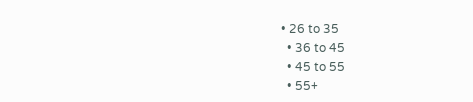• 26 to 35
  • 36 to 45
  • 45 to 55
  • 55+